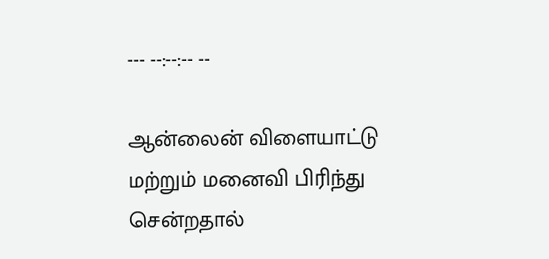--- --:--:-- --

ஆன்லைன் விளையாட்டு மற்றும் மனைவி பிரிந்து சென்றதால்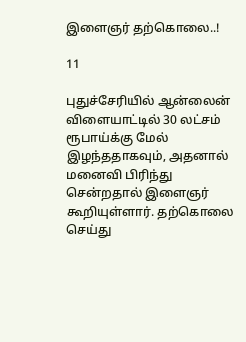இளைஞர் தற்கொலை..!

11

புதுச்சேரியில் ஆன்லைன் விளையாட்டில் 30 லட்சம் ரூபாய்க்கு மேல் இழந்ததாகவும், அதனால் மனைவி பிரிந்து சென்றதால் இளைஞர் கூறியுள்ளார். தற்கொலை செய்து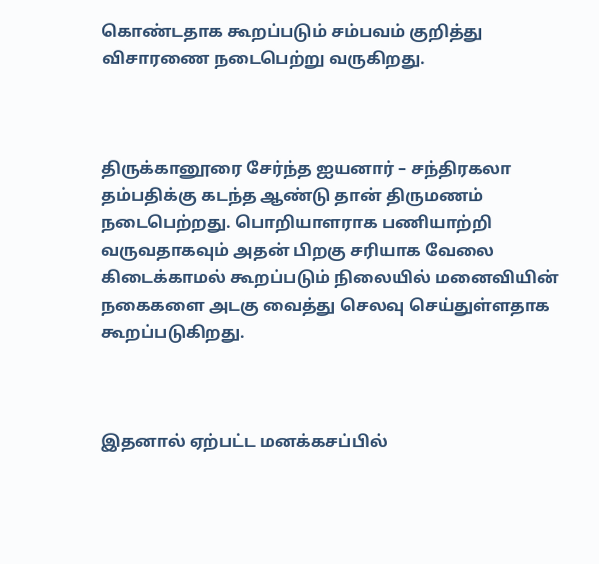கொண்டதாக கூறப்படும் சம்பவம் குறித்து விசாரணை நடைபெற்று வருகிறது.



திருக்கானூரை சேர்ந்த ஐயனார் – சந்திரகலா தம்பதிக்கு கடந்த ஆண்டு தான் திருமணம் நடைபெற்றது. பொறியாளராக பணியாற்றி வருவதாகவும் அதன் பிறகு சரியாக வேலை கிடைக்காமல் கூறப்படும் நிலையில் மனைவியின் நகைகளை அடகு வைத்து செலவு செய்துள்ளதாக கூறப்படுகிறது.



இதனால் ஏற்பட்ட மனக்கசப்பில்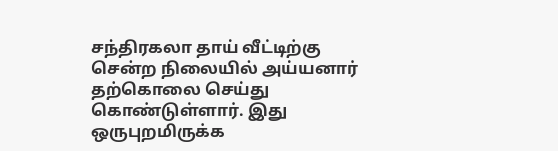சந்திரகலா தாய் வீட்டிற்கு சென்ற நிலையில் அய்யனார் தற்கொலை செய்து கொண்டுள்ளார். இது ஒருபுறமிருக்க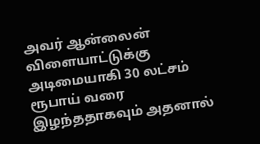அவர் ஆன்லைன் விளையாட்டுக்கு அடிமையாகி 30 லட்சம் ரூபாய் வரை இழந்ததாகவும் அதனால்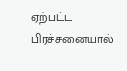ஏற்பட்ட பிரச்சனையால்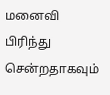மனைவி பிரிந்து சென்றதாகவும்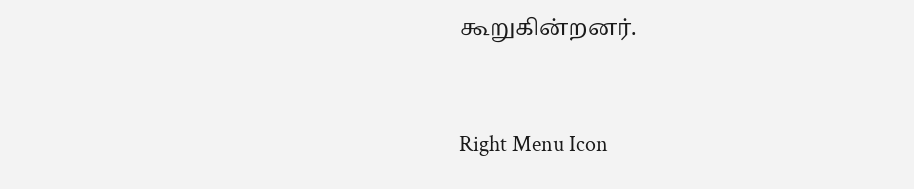கூறுகின்றனர்.



Right Menu Icon